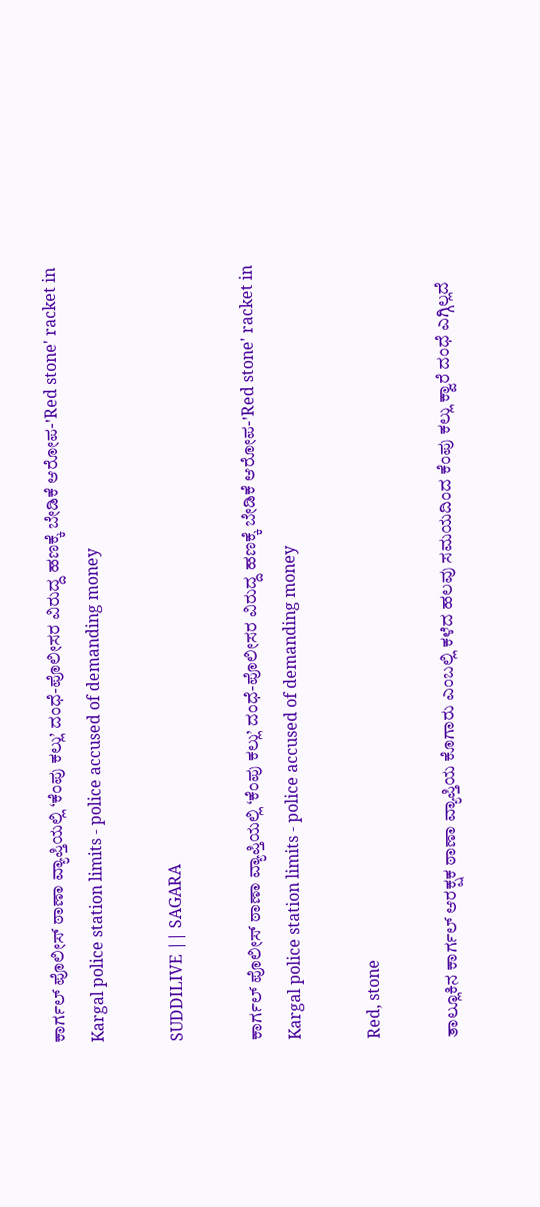ಕಾರ್ಗಲ್ ಪೊಲೀಸ್ ಠಾಣಾ ವ್ಯಾಪ್ತಿಯಲ್ಲಿ ‘ಕೆಂಪು ಕಲ್ಲು’ ದಂಧೆ-ಪೊಲೀಸರ ವಿರುದ್ದ ಹಣಕ್ಕೆ ಬೇಡಿಕೆ ಆರೋಪ-'Red stone' racket in Kargal police station limits - police accused of demanding money

SUDDILIVE || SAGARA

ಕಾರ್ಗಲ್ ಪೊಲೀಸ್ ಠಾಣಾ ವ್ಯಾಪ್ತಿಯಲ್ಲಿ ‘ಕೆಂಪು ಕಲ್ಲು’ ದಂಧೆ-ಪೊಲೀಸರ ವಿರುದ್ದ ಹಣಕ್ಕೆ ಬೇಡಿಕೆ ಆರೋಪ-'Red stone' racket in Kargal police station limits - police accused of demanding money

Red, stone

ತಾಲ್ಲೂಕಿನ ಕಾರ್ಗಲ್ ಆರಕ್ಷಕ ಠಾಣಾ ವ್ಯಾಪ್ತಿಯ ಕೊಗಾರು ಎಂಬಲ್ಲಿ ಕಳೆದ ಹಲವು ಸಮಯದಿಂದ ಕೆಂಪು ಕಲ್ಲು ಕ್ವಾರೆ ದಂಧೆ ಎಗ್ಗಿಲ್ಲದೆ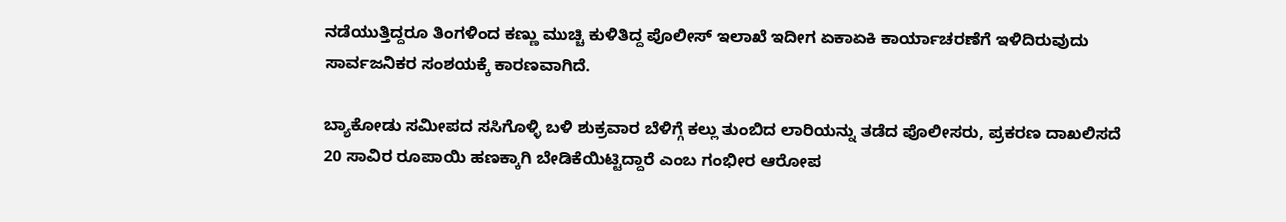ನಡೆಯುತ್ತಿದ್ದರೂ ತಿಂಗಳಿಂದ ಕಣ್ಣು ಮುಚ್ಚಿ ಕುಳಿತಿದ್ದ ಪೊಲೀಸ್ ಇಲಾಖೆ ಇದೀಗ ಏಕಾಏಕಿ ಕಾರ್ಯಾಚರಣೆಗೆ ಇಳಿದಿರುವುದು ಸಾರ್ವಜನಿಕರ ಸಂಶಯಕ್ಕೆ ಕಾರಣವಾಗಿದೆ.

ಬ್ಯಾಕೋಡು ಸಮೀಪದ ಸಸಿಗೊಳ್ಳಿ ಬಳಿ ಶುಕ್ರವಾರ ಬೆಳಿಗ್ಗೆ ಕಲ್ಲು ತುಂಬಿದ ಲಾರಿಯನ್ನು ತಡೆದ ಪೊಲೀಸರು, ಪ್ರಕರಣ ದಾಖಲಿಸದೆ 20 ಸಾವಿರ ರೂಪಾಯಿ ಹಣಕ್ಕಾಗಿ ಬೇಡಿಕೆಯಿಟ್ಟಿದ್ದಾರೆ ಎಂಬ ಗಂಭೀರ ಆರೋಪ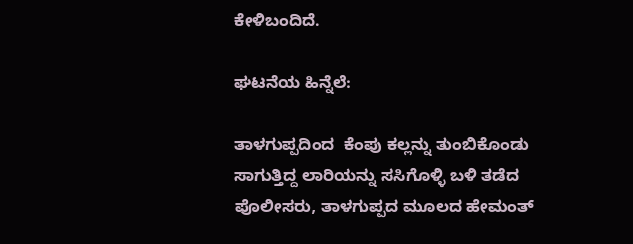ಕೇಳಿಬಂದಿದೆ.

ಘಟನೆಯ ಹಿನ್ನೆಲೆ:

ತಾಳಗುಪ್ಪದಿಂದ  ಕೆಂಪು ಕಲ್ಲನ್ನು ತುಂಬಿಕೊಂಡು ಸಾಗುತ್ತಿದ್ದ ಲಾರಿಯನ್ನು ಸಸಿಗೊಳ್ಳಿ ಬಳಿ ತಡೆದ ಪೊಲೀಸರು, ತಾಳಗುಪ್ಪದ ಮೂಲದ ಹೇಮಂತ್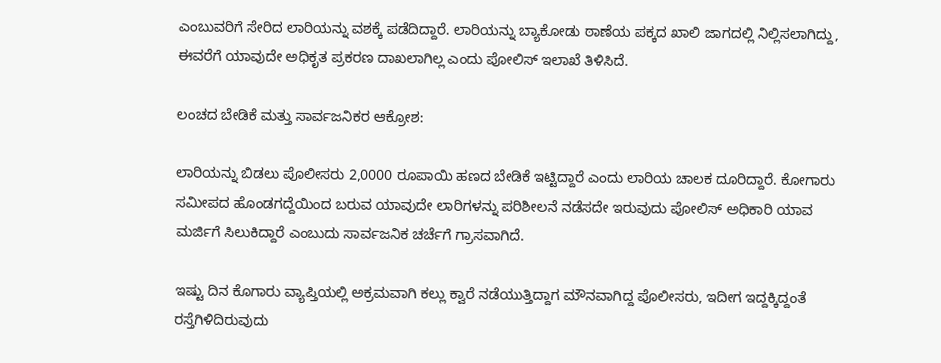ಎಂಬುವರಿಗೆ ಸೇರಿದ ಲಾರಿಯನ್ನು ವಶಕ್ಕೆ ಪಡೆದಿದ್ದಾರೆ. ಲಾರಿಯನ್ನು ಬ್ಯಾಕೋಡು ಠಾಣೆಯ ಪಕ್ಕದ ಖಾಲಿ ಜಾಗದಲ್ಲಿ ನಿಲ್ಲಿಸಲಾಗಿದ್ದು, ಈವರೆಗೆ ಯಾವುದೇ ಅಧಿಕೃತ ಪ್ರಕರಣ ದಾಖಲಾಗಿಲ್ಲ ಎಂದು ಪೋಲಿಸ್ ಇಲಾಖೆ ತಿಳಿಸಿದೆ.

ಲಂಚದ ಬೇಡಿಕೆ ಮತ್ತು ಸಾರ್ವಜನಿಕರ ಆಕ್ರೋಶ:

ಲಾರಿಯನ್ನು ಬಿಡಲು ಪೊಲೀಸರು 2,0000 ರೂಪಾಯಿ ಹಣದ ಬೇಡಿಕೆ ಇಟ್ಟಿದ್ದಾರೆ ಎಂದು ಲಾರಿಯ ಚಾಲಕ ದೂರಿದ್ದಾರೆ. ಕೋಗಾರು ಸಮೀಪದ ಹೊಂಡಗದ್ದೆಯಿಂದ ಬರುವ ಯಾವುದೇ ಲಾರಿಗಳನ್ನು ಪರಿಶೀಲನೆ ನಡೆಸದೇ ಇರುವುದು ಪೋಲಿಸ್ ಅಧಿಕಾರಿ ಯಾವ ಮರ್ಜಿಗೆ ಸಿಲುಕಿದ್ದಾರೆ ಎಂಬುದು ಸಾರ್ವಜನಿಕ ಚರ್ಚೆಗೆ ಗ್ರಾಸವಾಗಿದೆ.

ಇಷ್ಟು ದಿನ ಕೊಗಾರು ವ್ಯಾಪ್ತಿಯಲ್ಲಿ ಅಕ್ರಮವಾಗಿ ಕಲ್ಲು ಕ್ವಾರೆ ನಡೆಯುತ್ತಿದ್ದಾಗ ಮೌನವಾಗಿದ್ದ ಪೊಲೀಸರು, ಇದೀಗ ಇದ್ದಕ್ಕಿದ್ದಂತೆ ರಸ್ತೆಗಿಳಿದಿರುವುದು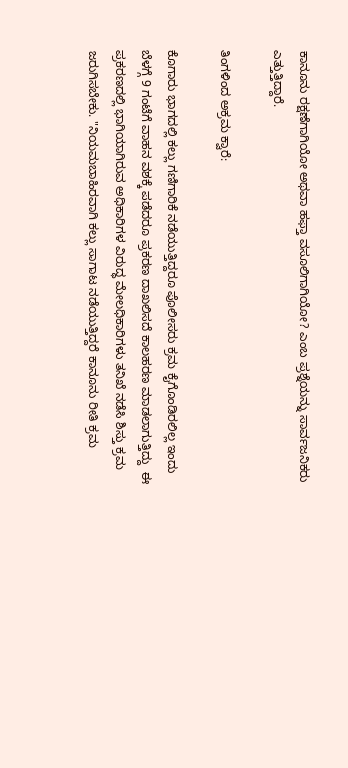ಕಾನೂನು ರಕ್ಷಣೆಗಾಗಿಯೋ ಅಥವಾ ಹಫ್ತಾ ವಸೂಲಿಗಾಗಿಯೋ? ಎಂಬ ಪ್ರಶ್ನೆಯನ್ನು ಸಾರ್ವಜನಿಕರು ಎತ್ತುತ್ತಿದ್ದಾರೆ.

ತಿಂಗಳಿಂದ ಅಕ್ರಮ ಕ್ವಾರೆ:

ಕೊಗಾರು ಭಾಗದಲ್ಲಿ ಕಲ್ಲು ಗಣಿಗಾರಿಕೆ ನಡೆಯುತ್ತಿದ್ದರೂ ಪೊಲೀಸರು ಕ್ರಮ ಕೈಗೊಂಡಿರಲಿಲ್ಲ ಇಂದು ಬೆಳಗ್ಗೆ 9 ಗಂಟೆಗೆ ವಾಹನ ವಶಕ್ಕೆ ಪಡೆದರೂ ಪ್ರಕರಣ ದಾಖಲಿಸದೆ ಕಾಲಹರಣ ಮಾಡಲಾಗುತ್ತಿದ್ದು  ಈ ಪ್ರಕರಣದಲ್ಲಿ ಭಾಗಿಯಾಗಿರುವ ಅಧಿಕಾರಿಗಳ ವಿರುದ್ಧ ಮೇಲಧಿಕಾರಿಗಳು ತನಿಖೆ ನಡೆಸಿ ಶಿಸ್ತು ಕ್ರಮ ಜರುಗಿಸಬೇಕು. "ನಿಯಮಬಾಹಿರವಾಗಿ ಕಲ್ಲು ಸಾಗಾಟ ನಡೆಯುತ್ತಿದ್ದರೆ ಕಾನೂನು ರೀತಿ ಕ್ರಮ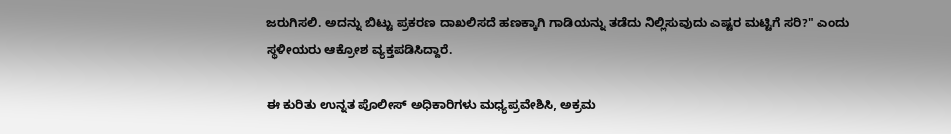ಜರುಗಿಸಲಿ. ಅದನ್ನು ಬಿಟ್ಟು ಪ್ರಕರಣ ದಾಖಲಿಸದೆ ಹಣಕ್ಕಾಗಿ ಗಾಡಿಯನ್ನು ತಡೆದು ನಿಲ್ಲಿಸುವುದು ಎಷ್ಟರ ಮಟ್ಟಿಗೆ ಸರಿ?" ಎಂದು ಸ್ಥಳೀಯರು ಆಕ್ರೋಶ ವ್ಯಕ್ತಪಡಿಸಿದ್ದಾರೆ.

ಈ ಕುರಿತು ಉನ್ನತ ಪೊಲೀಸ್ ಅಧಿಕಾರಿಗಳು ಮಧ್ಯಪ್ರವೇಶಿಸಿ, ಅಕ್ರಮ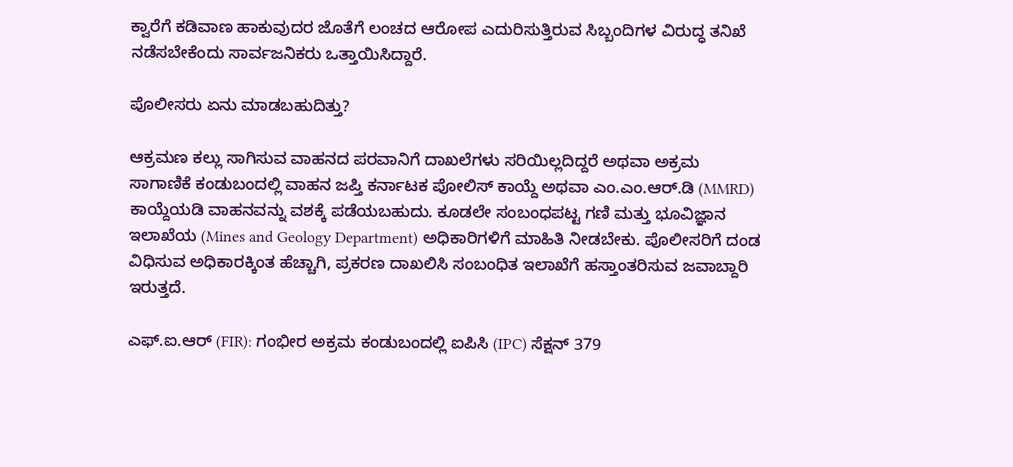ಕ್ವಾರೆಗೆ ಕಡಿವಾಣ ಹಾಕುವುದರ ಜೊತೆಗೆ ಲಂಚದ ಆರೋಪ ಎದುರಿಸುತ್ತಿರುವ ಸಿಬ್ಬಂದಿಗಳ ವಿರುದ್ಧ ತನಿಖೆ ನಡೆಸಬೇಕೆಂದು ಸಾರ್ವಜನಿಕರು ಒತ್ತಾಯಿಸಿದ್ದಾರೆ.

ಪೊಲೀಸರು ಏನು ಮಾಡಬಹುದಿತ್ತು?

ಆಕ್ರಮಣ ಕಲ್ಲು ಸಾಗಿಸುವ ವಾಹನದ ಪರವಾನಿಗೆ ದಾಖಲೆಗಳು ಸರಿಯಿಲ್ಲದಿದ್ದರೆ ಅಥವಾ ಅಕ್ರಮ ಸಾಗಾಣಿಕೆ ಕಂಡುಬಂದಲ್ಲಿ ವಾಹನ ಜಪ್ತಿ ಕರ್ನಾಟಕ ಪೋಲಿಸ್ ಕಾಯ್ದೆ ಅಥವಾ ಎಂ.ಎಂ.ಆರ್.ಡಿ (MMRD) ಕಾಯ್ದೆಯಡಿ ವಾಹನವನ್ನು ವಶಕ್ಕೆ ಪಡೆಯಬಹುದು. ಕೂಡಲೇ ಸಂಬಂಧಪಟ್ಟ ಗಣಿ ಮತ್ತು ಭೂವಿಜ್ಞಾನ ಇಲಾಖೆಯ (Mines and Geology Department) ಅಧಿಕಾರಿಗಳಿಗೆ ಮಾಹಿತಿ ನೀಡಬೇಕು. ಪೊಲೀಸರಿಗೆ ದಂಡ ವಿಧಿಸುವ ಅಧಿಕಾರಕ್ಕಿಂತ ಹೆಚ್ಚಾಗಿ, ಪ್ರಕರಣ ದಾಖಲಿಸಿ ಸಂಬಂಧಿತ ಇಲಾಖೆಗೆ ಹಸ್ತಾಂತರಿಸುವ ಜವಾಬ್ದಾರಿ ಇರುತ್ತದೆ.

ಎಫ್.ಐ.ಆರ್ (FIR): ಗಂಭೀರ ಅಕ್ರಮ ಕಂಡುಬಂದಲ್ಲಿ ಐಪಿಸಿ (IPC) ಸೆಕ್ಷನ್ 379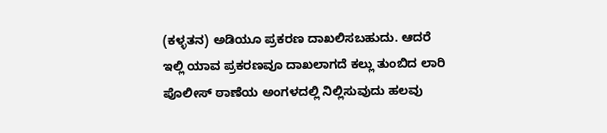(ಕಳ್ಳತನ) ಅಡಿಯೂ ಪ್ರಕರಣ ದಾಖಲಿಸಬಹುದು. ಆದರೆ ಇಲ್ಲಿ ಯಾವ ಪ್ರಕರಣವೂ ದಾಖಲಾಗದೆ ಕಲ್ಲು ತುಂಬಿದ ಲಾರಿ ಪೊಲೀಸ್ ಠಾಣೆಯ ಅಂಗಳದಲ್ಲಿ ನಿಲ್ಲಿಸುವುದು ಹಲವು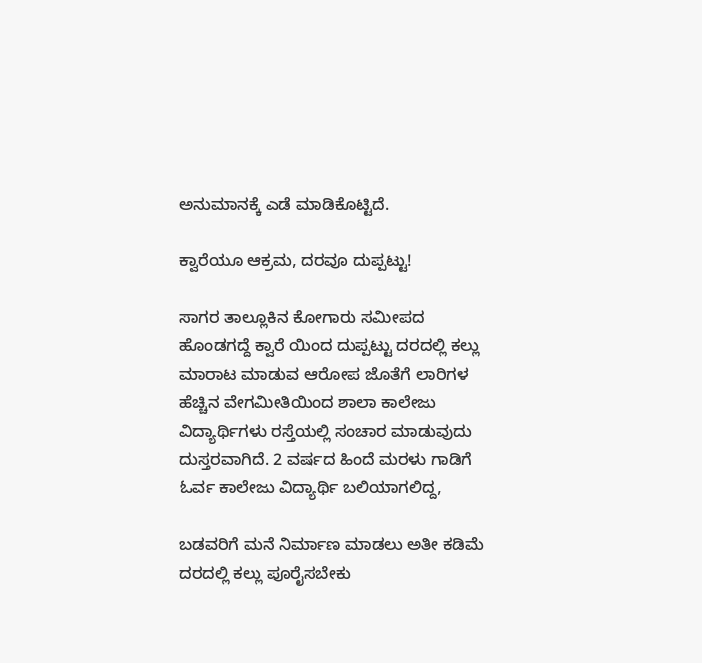ಅನುಮಾನಕ್ಕೆ ಎಡೆ ಮಾಡಿಕೊಟ್ಟಿದೆ.

ಕ್ವಾರೆಯೂ ಆಕ್ರಮ, ದರವೂ ದುಪ್ಪಟ್ಟು!

ಸಾಗರ ತಾಲ್ಲೂಕಿನ ಕೋಗಾರು ಸಮೀಪದ ಹೊಂಡಗದ್ದೆ ಕ್ವಾರೆ ಯಿಂದ ದುಪ್ಪಟ್ಟು ದರದಲ್ಲಿ ಕಲ್ಲು ಮಾರಾಟ ಮಾಡುವ ಆರೋಪ ಜೊತೆಗೆ ಲಾರಿಗಳ ಹೆಚ್ಚಿನ ವೇಗಮೀತಿಯಿಂದ ಶಾಲಾ ಕಾಲೇಜು ವಿದ್ಯಾರ್ಥಿಗಳು ರಸ್ತೆಯಲ್ಲಿ ಸಂಚಾರ ಮಾಡುವುದು ದುಸ್ತರವಾಗಿದೆ. 2 ವರ್ಷದ ಹಿಂದೆ ಮರಳು ಗಾಡಿಗೆ ಓರ್ವ ಕಾಲೇಜು ವಿದ್ಯಾರ್ಥಿ ಬಲಿಯಾಗಲಿದ್ದ,

ಬಡವರಿಗೆ ಮನೆ ನಿರ್ಮಾಣ ಮಾಡಲು ಅತೀ ಕಡಿಮೆ ದರದಲ್ಲಿ ಕಲ್ಲು ಪೂರೈಸಬೇಕು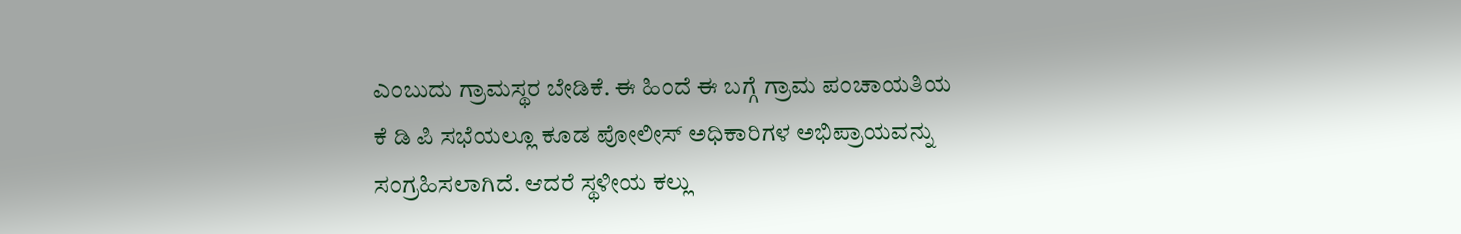ಎಂಬುದು ಗ್ರಾಮಸ್ಥರ ಬೇಡಿಕೆ. ಈ ಹಿಂದೆ ಈ ಬಗ್ಗೆ ಗ್ರಾಮ ಪಂಚಾಯತಿಯ ಕೆ ಡಿ ಪಿ ಸಭೆಯಲ್ಲೂ ಕೂಡ ಪೋಲೀಸ್ ಅಧಿಕಾರಿಗಳ ಅಭಿಪ್ರಾಯವನ್ನು ಸಂಗ್ರಹಿಸಲಾಗಿದೆ. ಆದರೆ ಸ್ಥಳೀಯ ಕಲ್ಲು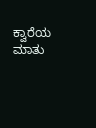ಕ್ವಾರೆಯ ಮಾತು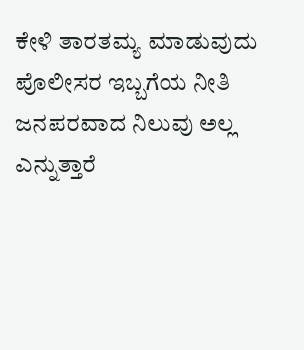ಕೇಳಿ ತಾರತಮ್ಯ ಮಾಡುವುದು ಪೊಲೀಸರ ಇಬ್ಬಗೆಯ ನೀತಿ ಜನಪರವಾದ ನಿಲುವು ಅಲ್ಲ ಎನ್ನುತ್ತಾರೆ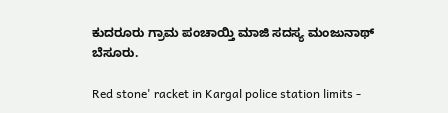ಕುದರೂರು ಗ್ರಾಮ ಪಂಚಾಯ್ತಿ ಮಾಜಿ ಸದಸ್ಯ ಮಂಜುನಾಥ್ ಬೆಸೂರು.

Red stone' racket in Kargal police station limits -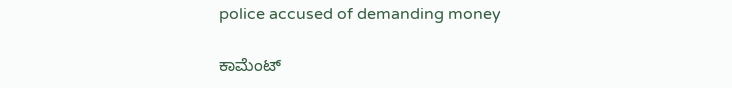police accused of demanding money

ಕಾಮೆಂಟ್‌‌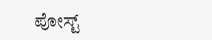ಪೋಸ್ಟ್‌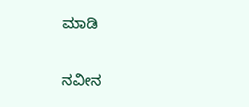ಮಾಡಿ

ನವೀನ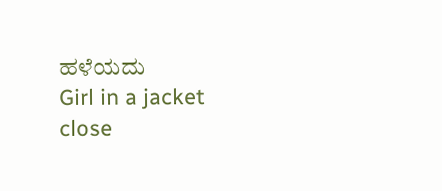ಹಳೆಯದು
Girl in a jacket
close